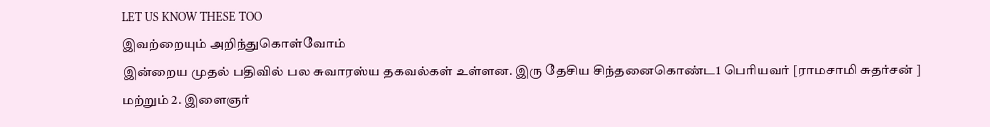LET US KNOW THESE TOO
இவற்றையும் அறிந்துகொள்வோம்
இன்றைய முதல் பதிவில் பல சுவாரஸ்ய தகவல்கள் உள்ளன. இரு தேசிய சிந்தனைகொண்ட1 பெரியவர் [ராமசாமி சுதர்சன் ] மற்றும் 2. இளைஞர்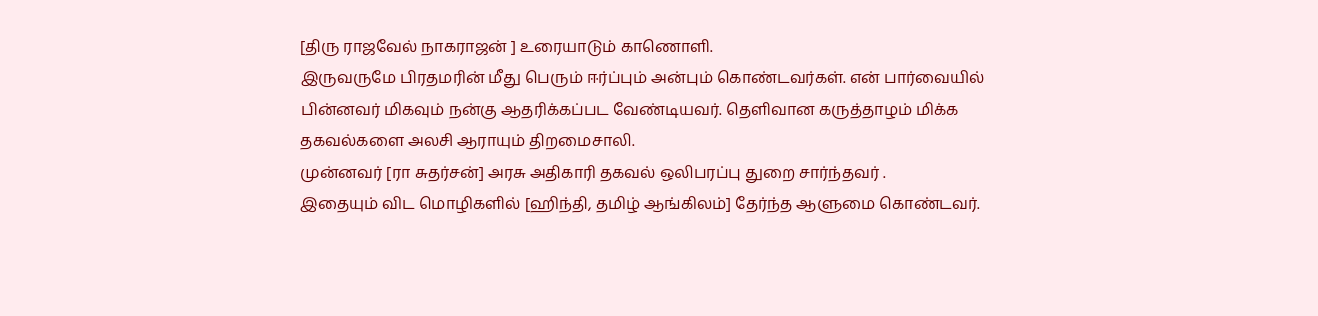[திரு ராஜவேல் நாகராஜன் ] உரையாடும் காணொளி.
இருவருமே பிரதமரின் மீது பெரும் ஈர்ப்பும் அன்பும் கொண்டவர்கள். என் பார்வையில் பின்னவர் மிகவும் நன்கு ஆதரிக்கப்பட வேண்டியவர். தெளிவான கருத்தாழம் மிக்க தகவல்களை அலசி ஆராயும் திறமைசாலி.
முன்னவர் [ரா சுதர்சன்] அரசு அதிகாரி தகவல் ஒலிபரப்பு துறை சார்ந்தவர் .
இதையும் விட மொழிகளில் [ஹிந்தி, தமிழ் ஆங்கிலம்] தேர்ந்த ஆளுமை கொண்டவர்.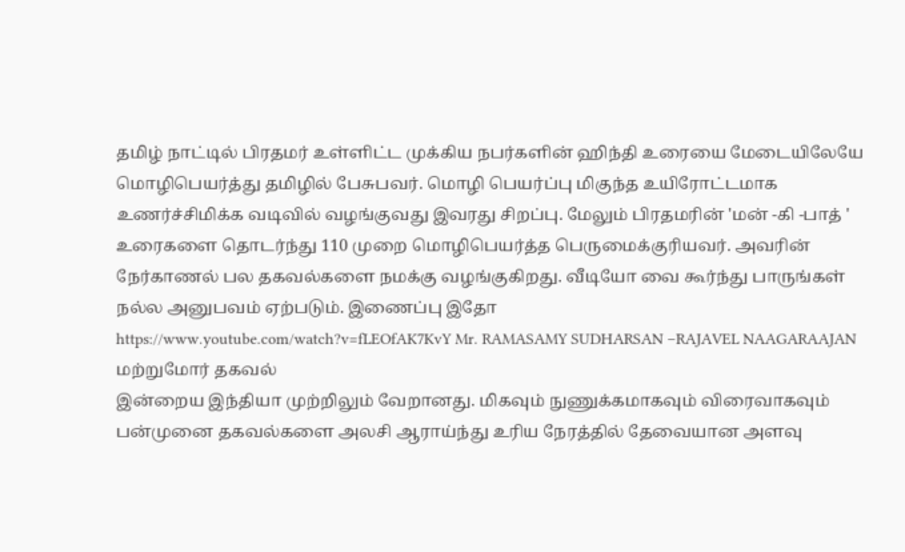தமிழ் நாட்டில் பிரதமர் உள்ளிட்ட முக்கிய நபர்களின் ஹிந்தி உரையை மேடையிலேயே மொழிபெயர்த்து தமிழில் பேசுபவர். மொழி பெயர்ப்பு மிகுந்த உயிரோட்டமாக உணர்ச்சிமிக்க வடிவில் வழங்குவது இவரது சிறப்பு. மேலும் பிரதமரின் 'மன் -கி -பாத் '
உரைகளை தொடர்ந்து 110 முறை மொழிபெயர்த்த பெருமைக்குரியவர். அவரின் நேர்காணல் பல தகவல்களை நமக்கு வழங்குகிறது. வீடியோ வை கூர்ந்து பாருங்கள் நல்ல அனுபவம் ஏற்படும். இணைப்பு இதோ
https://www.youtube.com/watch?v=fLEOfAK7KvY Mr. RAMASAMY SUDHARSAN –RAJAVEL NAAGARAAJAN
மற்றுமோர் தகவல்
இன்றைய இந்தியா முற்றிலும் வேறானது. மிகவும் நுணுக்கமாகவும் விரைவாகவும் பன்முனை தகவல்களை அலசி ஆராய்ந்து உரிய நேரத்தில் தேவையான அளவு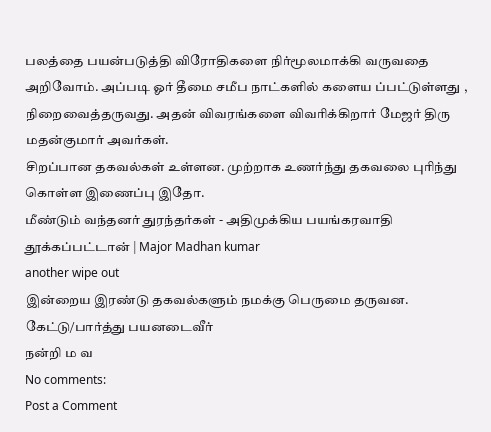பலத்தை பயன்படுத்தி விரோதிகளை நிர்மூலமாக்கி வருவதை அறிவோம். அப்படி ஓர் தீமை சமீப நாட்களில் களைய ப்பட்டுள்ளது , நிறைவைத்தருவது. அதன் விவரங்களை விவரிக்கிறார் மேஜர் திரு மதன்குமார் அவர்கள்.
சிறப்பான தகவல்கள் உள்ளன. முற்றாக உணர்ந்து தகவலை புரிந்து கொள்ள இணைப்பு இதோ.
மீண்டும் வந்தனர் துரந்தர்கள் - அதிமுக்கிய பயங்கரவாதி தூக்கப்பட்டான் | Major Madhan kumar
another wipe out
இன்றைய இரண்டு தகவல்களும் நமக்கு பெருமை தருவன. கேட்டு/பார்த்து பயனடைவீர்
நன்றி ம வ
No comments:
Post a Comment